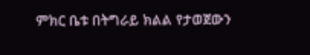ምክር ቤቱ በትግራይ ክልል የታወጀውን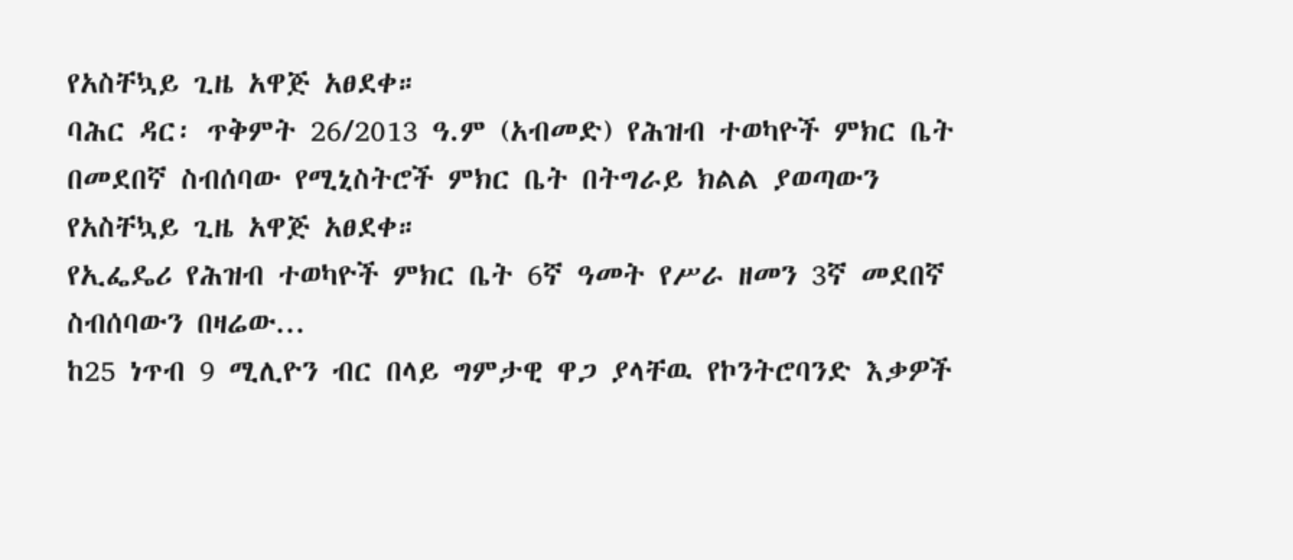የአስቸኳይ ጊዜ አዋጅ አፀደቀ።
ባሕር ዳር፡ ጥቅምት 26/2013 ዓ.ም (አብመድ) የሕዝብ ተወካዮች ምክር ቤት በመደበኛ ስብሰባው የሚኒስትሮች ምክር ቤት በትግራይ ክልል ያወጣውን የአስቸኳይ ጊዜ አዋጅ አፀደቀ።
የኢፌዴሪ የሕዝብ ተወካዮች ምክር ቤት 6ኛ ዓመት የሥራ ዘመን 3ኛ መደበኛ ስብሰባውን በዛሬው...
ከ25 ነጥብ 9 ሚሊዮን ብር በላይ ግምታዊ ዋጋ ያላቸዉ የኮንትሮባንድ እቃዎች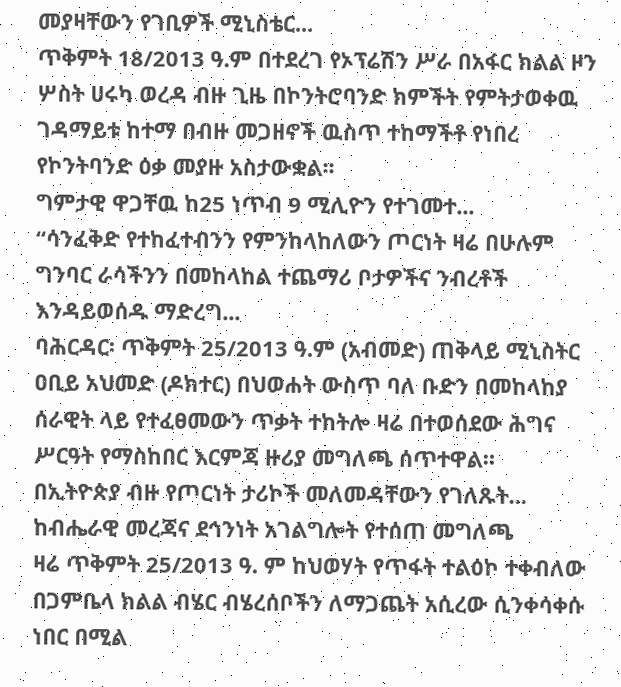መያዛቸውን የገቢዎች ሚኒስቴር...
ጥቅምት 18/2013 ዓ.ም በተደረገ የኦፕሬሽን ሥራ በአፋር ክልል ዞን ሦስት ሀሩካ ወረዳ ብዙ ጊዜ በኮንትሮባንድ ክምችት የምትታወቀዉ ገዳማይቱ ከተማ በብዙ መጋዘኖች ዉስጥ ተከማችቶ የነበረ የኮንትባንድ ዕቃ መያዙ አስታውቋል፡፡
ግምታዊ ዋጋቸዉ ከ25 ነጥብ 9 ሚሊዮን የተገመተ...
“ሳንፈቅድ የተከፈተብንን የምንከላከለውን ጦርነት ዛሬ በሁሉም ግንባር ራሳችንን በመከላከል ተጨማሪ ቦታዎችና ንብረቶች እንዳይወሰዱ ማድረግ...
ባሕርዳር፡ ጥቅምት 25/2013 ዓ.ም (አብመድ) ጠቅላይ ሚኒስትር ዐቢይ አህመድ (ዶክተር) በህወሐት ውስጥ ባለ ቡድን በመከላከያ ሰራዊት ላይ የተፈፀመውን ጥቃት ተከትሎ ዛሬ በተወሰደው ሕግና ሥርዓት የማስከበር እርምጃ ዙሪያ መግለጫ ሰጥተዋል።
በኢትዮጵያ ብዙ የጦርነት ታሪኮች መለመዳቸውን የገለጹት...
ከብሔራዊ መረጃና ደኅንነት አገልግሎት የተሰጠ መግለጫ
ዛሬ ጥቅምት 25/2013 ዓ. ም ከህወሃት የጥፋት ተልዕኮ ተቀብለው በጋምቤላ ክልል ብሄር ብሄረሰቦችን ለማጋጨት አሲረው ሲንቀሳቀሱ ነበር በሚል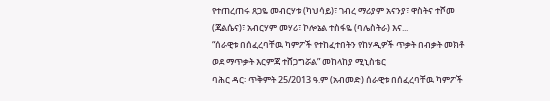የተጠረጠሩ ጸጋዬ መብርሃቱ (ካህሳይ)፣ ገብረ ማሪያም አናንያ፣ ዋስትና ተሾመ (ጃልሴና)፣ አብርሃም መሃሪ፣ ኮሎኔል ተስፋዬ (ባሌስትራ) እና...
“ሰራዊቱ በሰፈረባቸዉ ካምፖች የተከፈተበትን የከሃዲዎች ጥቃት በብቃት መክቶ ወደ ማጥቃት እርምጃ ተሸጋግሯል” መከላከያ ሚኒስቴር
ባሕር ዳር፡ ጥቅምት 25/2013 ዓ.ም (አብመድ) ሰራዊቱ በሰፈረባቸዉ ካምፖች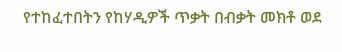የተከፈተበትን የከሃዲዎች ጥቃት በብቃት መክቶ ወደ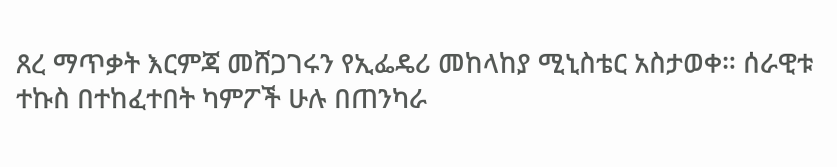ጸረ ማጥቃት እርምጃ መሸጋገሩን የኢፌዴሪ መከላከያ ሚኒስቴር አስታወቀ። ሰራዊቱ ተኩስ በተከፈተበት ካምፖች ሁሉ በጠንካራ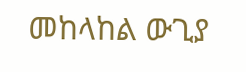መከላከል ውጊያ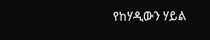የከሃዲውን ሃይል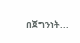በጀግንነት...